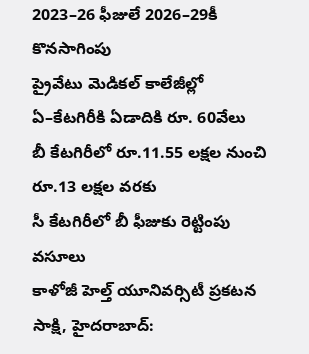2023–26 ఫీజులే 2026–29కీ కొనసాగింపు
ప్రైవేటు మెడికల్ కాలేజీల్లో ఏ–కేటగిరీకి ఏడాదికి రూ. 60వేలు
బీ కేటగిరీలో రూ.11.55 లక్షల నుంచి రూ.13 లక్షల వరకు
సీ కేటగిరీలో బీ ఫీజుకు రెట్టింపు వసూలు
కాళోజీ హెల్త్ యూనివర్సిటీ ప్రకటన
సాక్షి, హైదరాబాద్: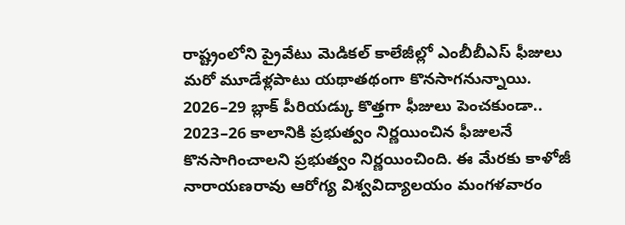రాష్ట్రంలోని ప్రైవేటు మెడికల్ కాలేజీల్లో ఎంబీబీఎస్ ఫీజులు మరో మూడేళ్లపాటు యథాతథంగా కొనసాగనున్నాయి. 2026–29 బ్లాక్ పీరియడ్కు కొత్తగా ఫీజులు పెంచకుండా.. 2023–26 కాలానికి ప్రభుత్వం నిర్ణయించిన ఫీజులనే కొనసాగించాలని ప్రభుత్వం నిర్ణయించింది. ఈ మేరకు కాళోజీ నారాయణరావు ఆరోగ్య విశ్వవిద్యాలయం మంగళవారం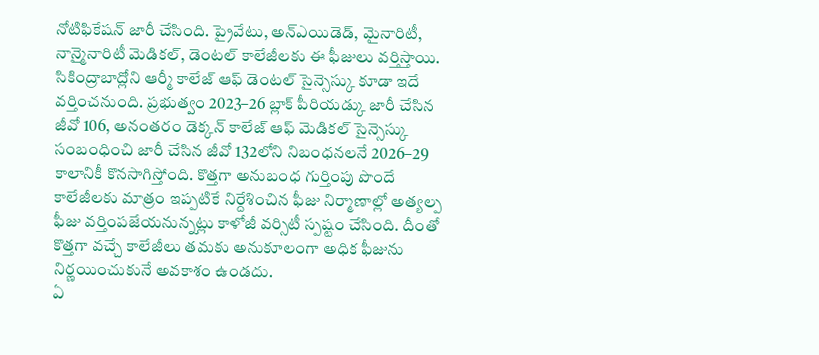నోటిఫికేషన్ జారీ చేసింది. ప్రైవేటు, అన్ఎయిడెడ్, మైనారిటీ, నాన్మైనారిటీ మెడికల్, డెంటల్ కాలేజీలకు ఈ ఫీజులు వర్తిస్తాయి.
సికింద్రాబాద్లోని ఆర్మీ కాలేజ్ ఆఫ్ డెంటల్ సైన్సెస్కు కూడా ఇదే వర్తించనుంది. ప్రభుత్వం 2023–26 బ్లాక్ పీరియడ్కు జారీ చేసిన జీవో 106, అనంతరం డెక్కన్ కాలేజ్ ఆఫ్ మెడికల్ సైన్సెస్కు సంబంధించి జారీ చేసిన జీవో 132లోని నిబంధనలనే 2026–29 కాలానికీ కొనసాగిస్తోంది. కొత్తగా అనుబంధ గుర్తింపు పొందే కాలేజీలకు మాత్రం ఇప్పటికే నిర్దేశించిన ఫీజు నిర్మాణాల్లో అత్యల్ప ఫీజు వర్తింపజేయనున్నట్లు కాళోజీ వర్సిటీ స్పష్టం చేసింది. దీంతో కొత్తగా వచ్చే కాలేజీలు తమకు అనుకూలంగా అధిక ఫీజును నిర్ణయించుకునే అవకాశం ఉండదు.
ఏ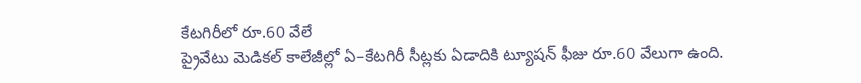కేటగిరీలో రూ.60 వేలే
ప్రైవేటు మెడికల్ కాలేజీల్లో ఏ–కేటగిరీ సీట్లకు ఏడాదికి ట్యూషన్ ఫీజు రూ.60 వేలుగా ఉంది.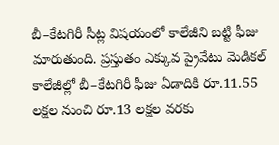బీ–కేటగిరీ సీట్ల విషయంలో కాలేజీని బట్టి ఫీజు మారుతుంది. ప్రస్తుతం ఎక్కువ ప్రైవేటు మెడికల్ కాలేజీల్లో బీ–కేటగిరీ ఫీజు ఏడాదికి రూ.11.55 లక్షల నుంచి రూ.13 లక్షల వరకు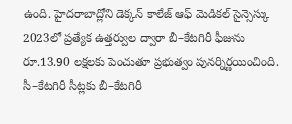ఉంది. హైదరాబాద్లోని డెక్కన్ కాలేజ్ ఆఫ్ మెడికల్ సైన్సెస్కు 2023లో ప్రత్యేక ఉత్తర్వుల ద్వారా బీ–కేటగిరీ ఫీజును రూ.13.90 లక్షలకు పెంచుతూ ప్రభుత్వం పునర్నిర్ణయించింది. సీ–కేటగిరీ సీట్లకు బీ–కేటగిరీ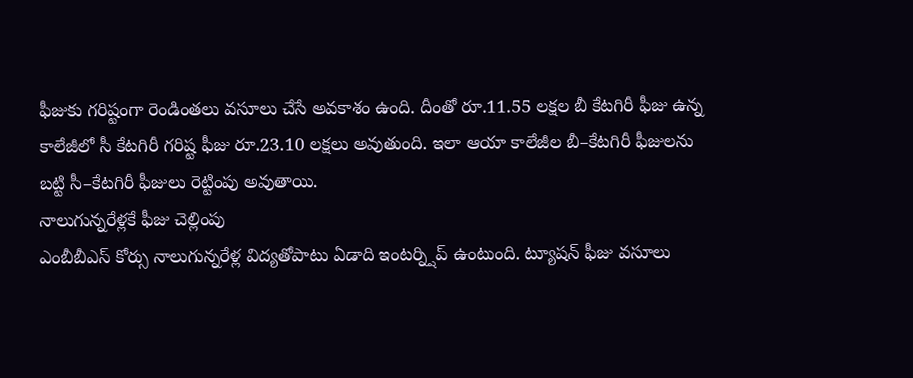ఫీజుకు గరిష్టంగా రెండింతలు వసూలు చేసే అవకాశం ఉంది. దీంతో రూ.11.55 లక్షల బీ కేటగిరీ ఫీజు ఉన్న కాలేజీలో సీ కేటగిరీ గరిష్ట ఫీజు రూ.23.10 లక్షలు అవుతుంది. ఇలా ఆయా కాలేజీల బీ–కేటగిరీ ఫీజులను బట్టి సీ–కేటగిరీ ఫీజులు రెట్టింపు అవుతాయి.
నాలుగున్నరేళ్లకే ఫీజు చెల్లింపు
ఎంబీబీఎస్ కోర్సు నాలుగున్నరేళ్ల విద్యతోపాటు ఏడాది ఇంటర్న్షిప్ ఉంటుంది. ట్యూషన్ ఫీజు వసూలు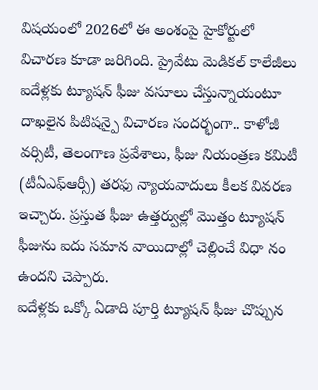విషయంలో 2026లో ఈ అంశంపై హైకోర్టులో విచారణ కూడా జరిగింది. ప్రైవేటు మెడికల్ కాలేజీలు ఐదేళ్లకు ట్యూషన్ ఫీజు వసూలు చేస్తున్నాయంటూ దాఖలైన పిటిషన్పై విచారణ సందర్భంగా.. కాళోజీ వర్సిటీ, తెలంగాణ ప్రవేశాలు, ఫీజు నియంత్రణ కమిటీ (టీఏఎఫ్ఆర్సీ) తరఫు న్యాయవాదులు కీలక వివరణ ఇచ్చారు. ప్రస్తుత ఫీజు ఉత్తర్వుల్లో మొత్తం ట్యూషన్ ఫీజును ఐదు సమాన వాయిదాల్లో చెల్లించే విధా నం ఉందని చెప్పారు.
ఐదేళ్లకు ఒక్కో ఏడాది పూర్తి ట్యూషన్ ఫీజు చొప్పున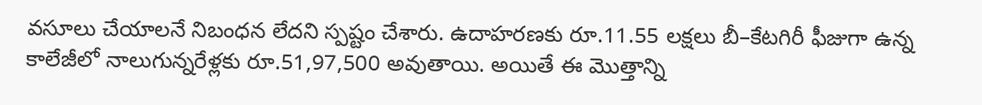వసూలు చేయాలనే నిబంధన లేదని స్పష్టం చేశారు. ఉదాహరణకు రూ.11.55 లక్షలు బీ–కేటగిరీ ఫీజుగా ఉన్న కాలేజీలో నాలుగున్నరేళ్లకు రూ.51,97,500 అవుతాయి. అయితే ఈ మొత్తాన్ని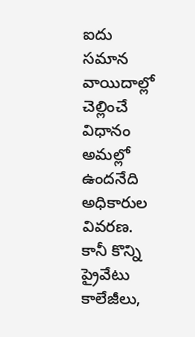ఐదు సమాన వాయిదాల్లో చెల్లించే విధానం అమల్లో ఉందనేది అధికారుల వివరణ. కానీ కొన్ని ప్రైవేటు కాలేజీలు,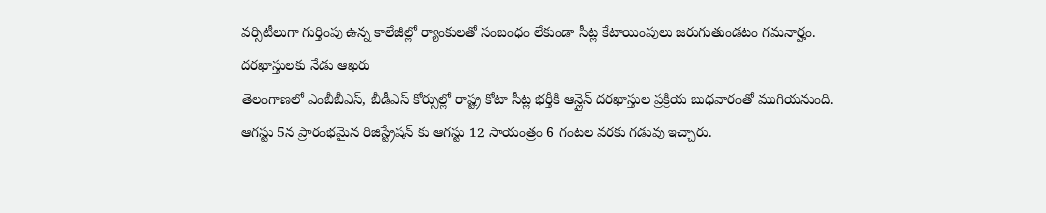వర్సిటీలుగా గుర్తింపు ఉన్న కాలేజీల్లో ర్యాంకులతో సంబంధం లేకుండా సీట్ల కేటాయింపులు జరుగుతుండటం గమనార్హం.
దరఖాస్తులకు నేడు ఆఖరు
తెలంగాణలో ఎంబీబీఎస్, బీడీఎస్ కోర్సుల్లో రాష్ట్ర కోటా సీట్ల భర్తీకి ఆన్లైన్ దరఖాస్తుల ప్రక్రియ బుధవారంతో ముగియనుంది. ఆగస్టు 5న ప్రారంభమైన రిజిస్ట్రేషన్ కు ఆగస్టు 12 సాయంత్రం 6 గంటల వరకు గడువు ఇచ్చారు.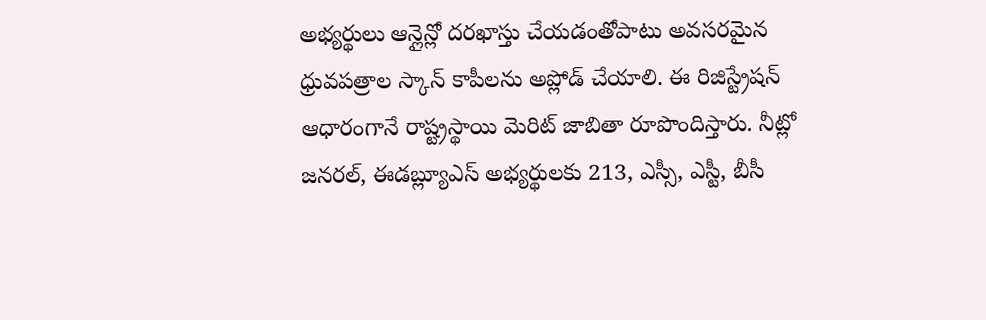అభ్యర్థులు ఆన్లైన్లో దరఖాస్తు చేయడంతోపాటు అవసరమైన ధ్రువపత్రాల స్కాన్ కాపీలను అప్లోడ్ చేయాలి. ఈ రిజిస్ట్రేషన్ ఆధారంగానే రాష్ట్రస్థాయి మెరిట్ జాబితా రూపొందిస్తారు. నీట్లో జనరల్, ఈడబ్ల్యూఎస్ అభ్యర్థులకు 213, ఎస్సీ, ఎస్టీ, బీసీ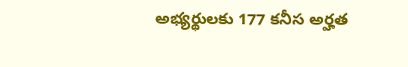అభ్యర్థులకు 177 కనీస అర్హత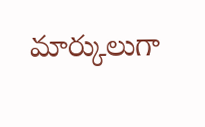మార్కులుగా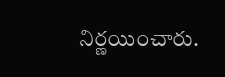నిర్ణయించారు.